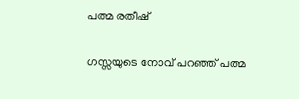പത്മ രതീഷ്

ഗസ്സയുടെ നോവ് പറഞ്ഞ് പത്മ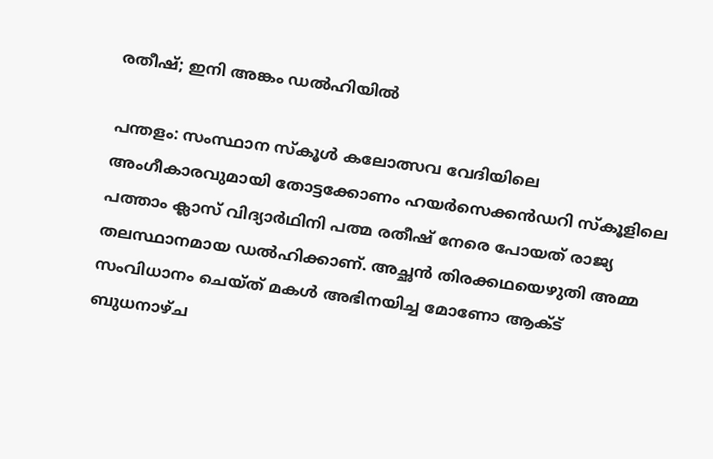രതീഷ്; ഇനി അങ്കം ഡൽഹിയിൽ

പന്തളം: സംസ്ഥാന സ്കൂൾ കലോത്സവ വേദിയിലെ അംഗീകാരവുമായി തോട്ടക്കോണം ഹയർസെക്കൻഡറി സ്കൂളിലെ പത്താം ക്ലാസ് വിദ്യാർഥിനി പത്മ രതീഷ് നേരെ പോയത് രാജ്യ തലസ്ഥാനമായ ഡൽഹിക്കാണ്. അച്ഛൻ തിരക്കഥയെഴുതി അമ്മ സംവിധാനം ചെയ്ത് മകൾ അഭിനയിച്ച മോണോ ആക്ട് ബുധനാഴ്ച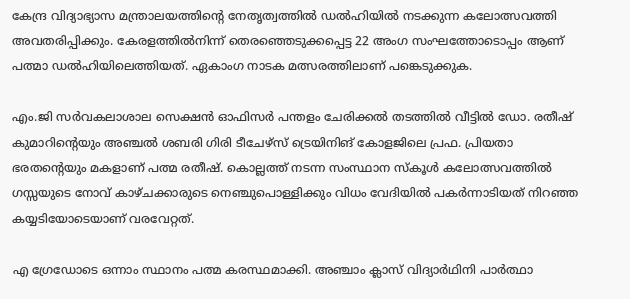കേന്ദ്ര വിദ്യാഭ്യാസ മന്ത്രാലയത്തിന്റെ നേതൃത്വത്തിൽ ഡൽഹിയിൽ നടക്കുന്ന കലോത്സവത്തി അവതരിപ്പിക്കും. കേരളത്തിൽനിന്ന് തെരഞ്ഞെടുക്കപ്പെട്ട 22 അംഗ സംഘത്തോടൊപ്പം ആണ് പത്മാ ഡൽഹിയിലെത്തിയത്. ഏകാംഗ നാടക മത്സരത്തിലാണ് പങ്കെടുക്കുക.

എം.ജി സർവകലാശാല സെക്ഷൻ ഓഫിസർ പന്തളം ചേരിക്കൽ തടത്തിൽ വീട്ടിൽ ഡോ. രതീഷ് കുമാറിന്‍റെയും അഞ്ചൽ ശബരി ഗിരി ടീചേഴ്സ് ട്രെയിനിങ് കോളജിലെ പ്രഫ. പ്രിയതാ ഭരതന്‍റെയും മകളാണ് പത്മ രതീഷ്. കൊല്ലത്ത് നടന്ന സംസ്ഥാന സ്കൂൾ കലോത്സവത്തിൽ ഗസ്സയുടെ നോവ് കാഴ്ചക്കാരുടെ നെഞ്ചുപൊള്ളിക്കും വിധം വേദിയിൽ പകർന്നാടിയത് നിറഞ്ഞ കയ്യടിയോടെയാണ് വരവേറ്റത്.

എ ഗ്രേഡോടെ ഒന്നാം സ്ഥാനം പത്മ കരസ്ഥമാക്കി. അഞ്ചാം ക്ലാസ് വിദ്യാർഥിനി പാർത്ഥാ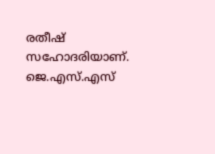രതീഷ് സഹോദരിയാണ്. ജെ.എസ്.എസ്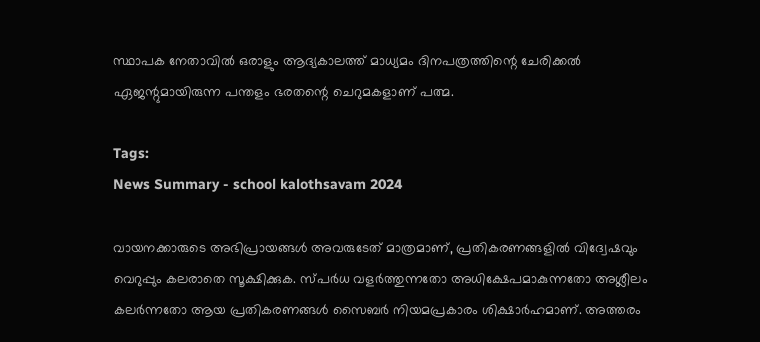സ്ഥാപക നേതാവിൽ ഒരാളും ആദ്യകാലത്ത് മാധ്യമം ദിനപത്രത്തിന്റെ ചേരിക്കൽ ഏജന്റുമായിരുന്ന പന്തളം ഭരതന്റെ ചെറുമകളാണ് പത്മ.

Tags:
News Summary - school kalothsavam 2024

വായനക്കാരുടെ അഭിപ്രായങ്ങള്‍ അവരുടേത് മാത്രമാണ്, പ്രതികരണങ്ങളിൽ വിദ്വേഷവും വെറുപ്പും കലരാതെ സൂക്ഷിക്കുക. സ്പർധ വളർത്തുന്നതോ അധിക്ഷേപമാകുന്നതോ അശ്ലീലം കലർന്നതോ ആയ പ്രതികരണങ്ങൾ സൈബർ നിയമപ്രകാരം ശിക്ഷാർഹമാണ്. അത്തരം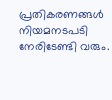പ്രതികരണങ്ങൾ നിയമനടപടി നേരിടേണ്ടി വരും.